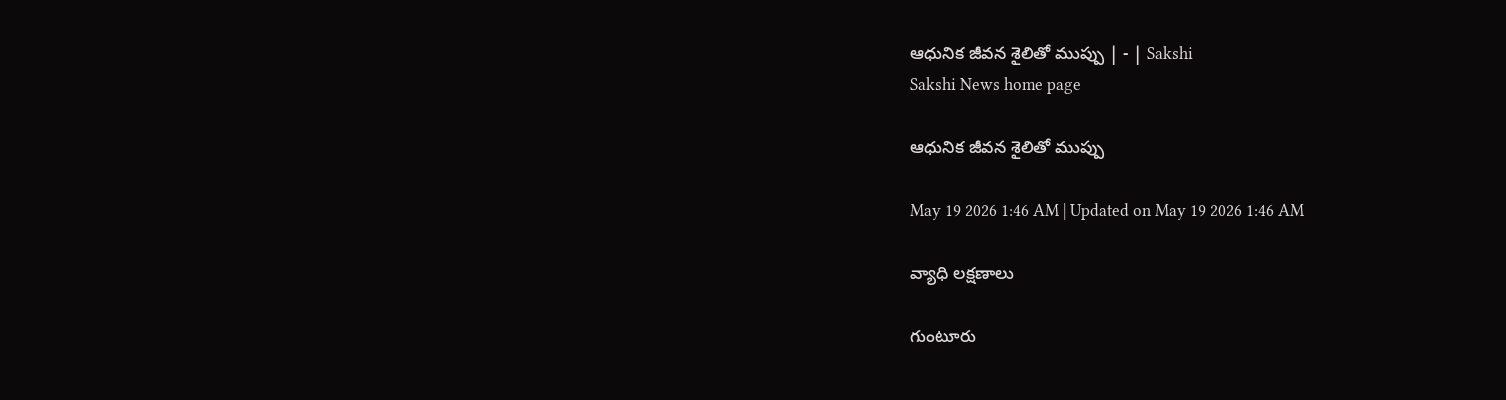ఆధునిక జీవన శైలితో ముప్పు | - | Sakshi
Sakshi News home page

ఆధునిక జీవన శైలితో ముప్పు

May 19 2026 1:46 AM | Updated on May 19 2026 1:46 AM

వ్యాధి లక్షణాలు

గుంటూరు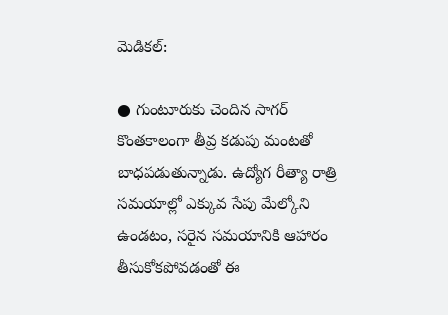మెడికల్‌:

● గుంటూరుకు చెందిన సాగర్‌ కొంతకాలంగా తీవ్ర కడుపు మంటతో బాధపడుతున్నాడు. ఉద్యోగ రీత్యా రాత్రి సమయాల్లో ఎక్కువ సేపు మేల్కోని ఉండటం, సరైన సమయానికి ఆహారం తీసుకోకపోవడంతో ఈ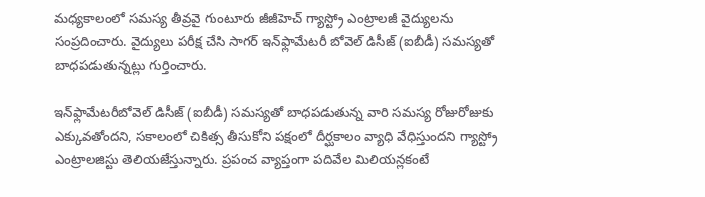మధ్యకాలంలో సమస్య తీవ్రవై గుంటూరు జీజీహెచ్‌ గ్యాస్ట్రో ఎంట్రాలజీ వైద్యులను సంప్రదించారు. వైద్యులు పరీక్ష చేసి సాగర్‌ ఇన్‌ఫ్లామేటరీ బోవెల్‌ డిసీజ్‌ (ఐబీడీ) సమస్యతో బాధపడుతున్నట్లు గుర్తించారు.

ఇన్‌ఫ్లామేటరీబోవెల్‌ డిసీజ్‌ (ఐబీడీ) సమస్యతో బాధపడుతున్న వారి సమస్య రోజురోజుకు ఎక్కువతోందని, సకాలంలో చికిత్స తీసుకోని పక్షంలో దీర్ఘకాలం వ్యాధి వేధిస్తుందని గ్యాస్ట్రో ఎంట్రాలజిస్టు తెలియజేస్తున్నారు. ప్రపంచ వ్యాప్తంగా పదివేల మిలియన్లకంటే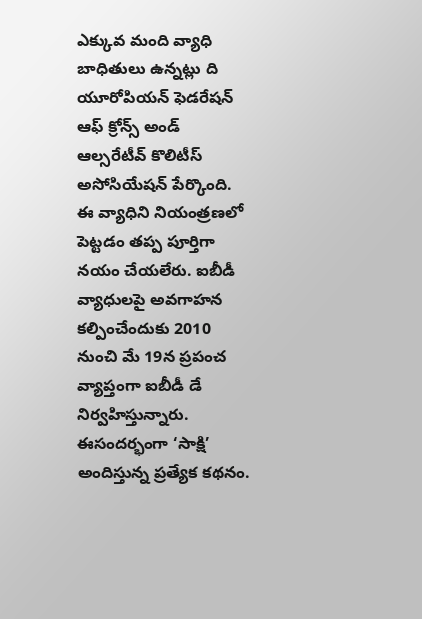ఎక్కువ మంది వ్యాధి బాధితులు ఉన్నట్లు ది యూరోపియన్‌ ఫెడరేషన్‌ ఆఫ్‌ క్రోన్స్‌ అండ్‌ ఆల్సరేటీవ్‌ కొలిటీస్‌ అసోసియేషన్‌ పేర్కొంది. ఈ వ్యాధిని నియంత్రణలో పెట్టడం తప్ప పూర్తిగా నయం చేయలేరు. ఐబీడీ వ్యాధులపై అవగాహన కల్పించేందుకు 2010 నుంచి మే 19న ప్రపంచ వ్యాప్తంగా ఐబీడీ డే నిర్వహిస్తున్నారు. ఈసందర్భంగా ‘సాక్షి’ అందిస్తున్న ప్రత్యేక కథనం.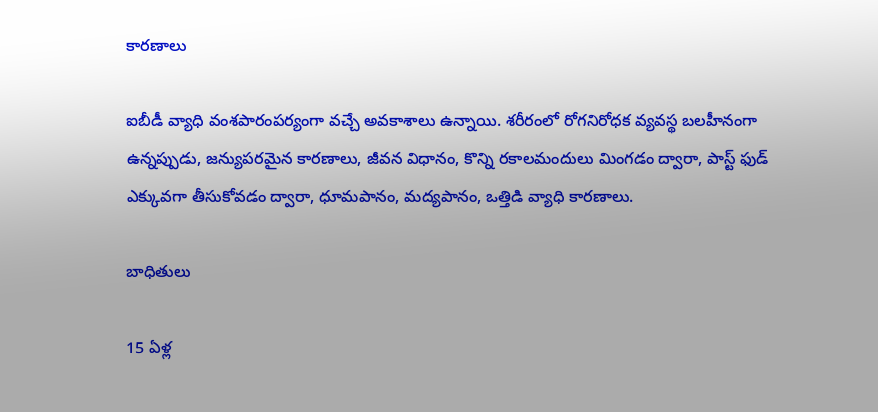కారణాలు

ఐబీడీ వ్యాధి వంశపారంపర్యంగా వచ్చే అవకాశాలు ఉన్నాయి. శరీరంలో రోగనిరోధక వ్యవస్థ బలహీనంగా ఉన్నప్పుడు, జన్యుపరమైన కారణాలు, జీవన విధానం, కొన్ని రకాలమందులు మింగడం ద్వారా, పాస్ట్‌ ఫుడ్‌ ఎక్కువగా తీసుకోవడం ద్వారా, ధూమపానం, మద్యపానం, ఒత్తిడి వ్యాధి కారణాలు.

బాధితులు

15 ఏళ్ల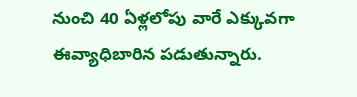నుంచి 40 ఏళ్లలోపు వారే ఎక్కువగా ఈవ్యాధిబారిన పడుతున్నారు.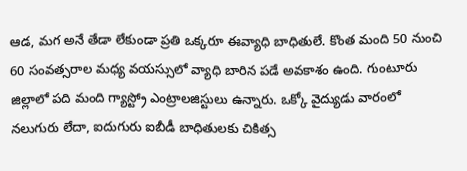ఆడ, మగ అనే తేడా లేకుండా ప్రతి ఒక్కరూ ఈవ్యాధి బాధితులే. కొంత మంది 50 నుంచి 60 సంవత్సరాల మధ్య వయస్సులో వ్యాధి బారిన పడే అవకాశం ఉంది. గుంటూరు జిల్లాలో పది మంది గ్యాస్ట్రో ఎంట్రాలజిస్టులు ఉన్నారు. ఒక్కో వైద్యుడు వారంలో నలుగురు లేదా, ఐదుగురు ఐబీడీ బాధితులకు చికిత్స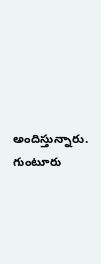అందిస్తున్నారు. గుంటూరు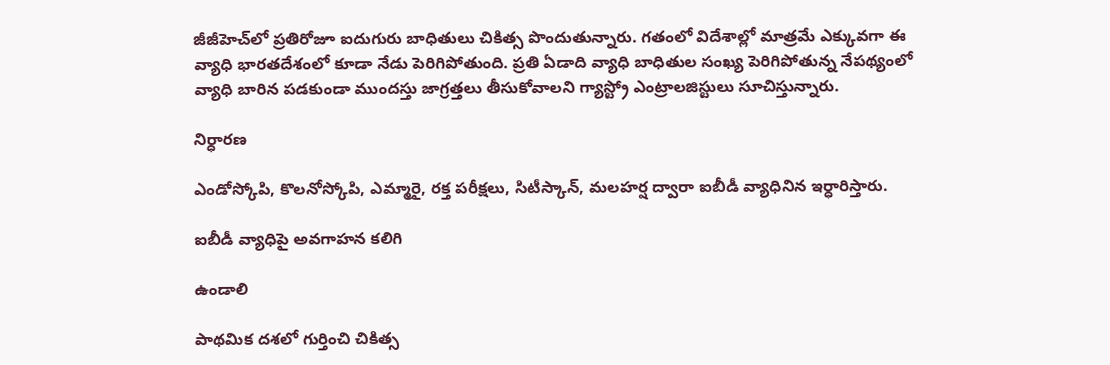జీజీహెచ్‌లో ప్రతిరోజూ ఐదుగురు బాధితులు చికిత్స పొందుతున్నారు. గతంలో విదేశాల్లో మాత్రమే ఎక్కువగా ఈ వ్యాధి భారతదేశంలో కూడా నేడు పెరిగిపోతుంది. ప్రతి ఏడాది వ్యాధి బాధితుల సంఖ్య పెరిగిపోతున్న నేపథ్యంలో వ్యాధి బారిన పడకుండా ముందస్తు జాగ్రత్తలు తీసుకోవాలని గ్యాస్ట్రో ఎంట్రాలజిస్టులు సూచిస్తున్నారు.

నిర్ధారణ

ఎండోస్కోపి, కొలనోస్కోపి, ఎమ్మారై, రక్త పరీక్షలు, సిటీస్కాన్‌, మలహర్ష ద్వారా ఐబీడీ వ్యాధినిన ఇర్ధారిస్తారు.

ఐబీడీ వ్యాధిపై అవగాహన కలిగి

ఉండాలి

పాథమిక దశలో గుర్తించి చికిత్స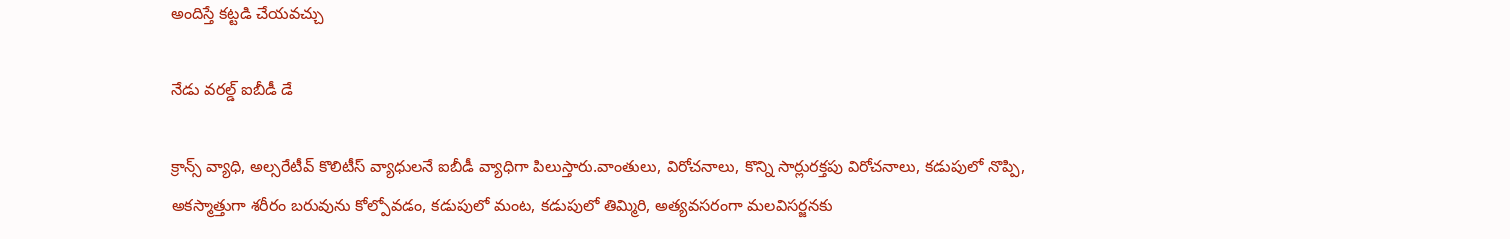అందిస్తే కట్టడి చేయవచ్చు

నేడు వరల్డ్‌ ఐబీడీ డే

క్రాన్స్‌ వ్యాధి, అల్సరేటీవ్‌ కొలిటీస్‌ వ్యాధులనే ఐబీడీ వ్యాధిగా పిలుస్తారు.వాంతులు, విరోచనాలు, కొన్ని సార్లురక్తపు విరోచనాలు, కడుపులో నొప్పి, అకస్మాత్తుగా శరీరం బరువును కోల్పోవడం, కడుపులో మంట, కడుపులో తిమ్మిరి, అత్యవసరంగా మలవిసర్జనకు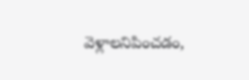వెళ్లాలనిపించడం,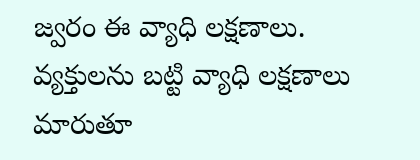జ్వరం ఈ వ్యాధి లక్షణాలు. వ్యక్తులను బట్టి వ్యాధి లక్షణాలు మారుతూ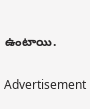ఉంటాయి.

Advertisement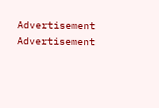Advertisement
Advertisement